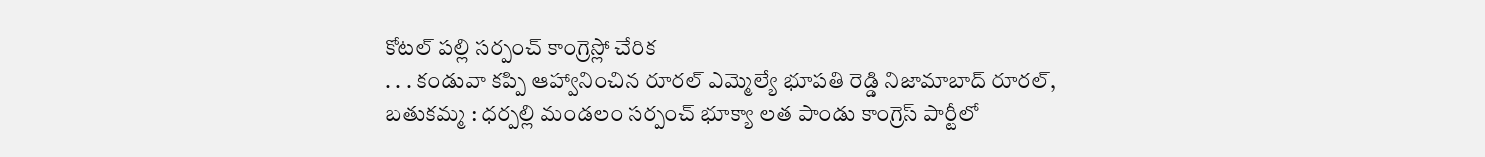కోటల్ పల్లి సర్పంచ్ కాంగ్రెస్లో చేరిక
. . . కండువా కప్పి ఆహ్వానించిన రూరల్ ఎమ్మెల్యే భూపతి రెడ్డి నిజామాబాద్ రూరల్, బతుకమ్మ : ధర్పల్లి మండలం సర్పంచ్ భూక్యా లత పాండు కాంగ్రెస్ పార్టీలో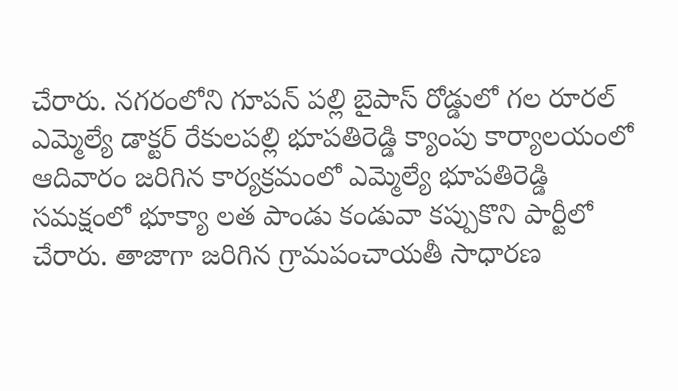చేరారు. నగరంలోని గూపన్ పల్లి బైపాస్ రోడ్డులో గల రూరల్ ఎమ్మెల్యే డాక్టర్ రేకులపల్లి భూపతిరెడ్డి క్యాంపు కార్యాలయంలో ఆదివారం జరిగిన కార్యక్రమంలో ఎమ్మెల్యే భూపతిరెడ్డి సమక్షంలో భూక్యా లత పాండు కండువా కప్పుకొని పార్టీలో చేరారు. తాజాగా జరిగిన గ్రామపంచాయతీ సాధారణ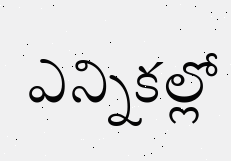ఎన్నికల్లో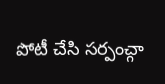పోటీ చేసి సర్పంచ్గా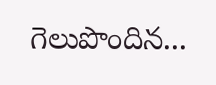గెలుపొందిన...